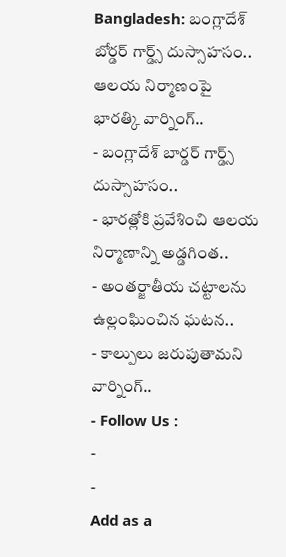Bangladesh: బంగ్లాదేశ్ బోర్డర్ గార్డ్స్ దుస్సాహసం.. ఆలయ నిర్మాణంపై భారత్కి వార్నింగ్..
- బంగ్లాదేశ్ బార్డర్ గార్డ్స్ దుస్సాహసం..
- భారత్లోకి ప్రవేశించి ఆలయ నిర్మాణాన్ని అడ్డగింత..
- అంతర్జాతీయ చట్టాలను ఉల్లంఘించిన ఘటన..
- కాల్పులు జరుపుతామని వార్నింగ్..
- Follow Us :
-
-
Add as a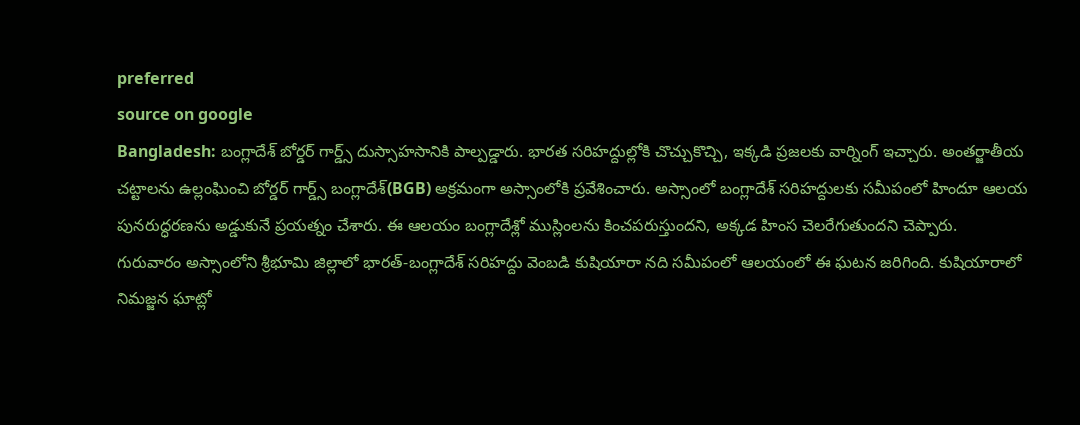preferred
source on google
Bangladesh: బంగ్లాదేశ్ బోర్డర్ గార్డ్స్ దుస్సాహసానికి పాల్పడ్డారు. భారత సరిహద్దుల్లోకి చొచ్చుకొచ్చి, ఇక్కడి ప్రజలకు వార్నింగ్ ఇచ్చారు. అంతర్జాతీయ చట్టాలను ఉల్లంఘించి బోర్డర్ గార్డ్స్ బంగ్లాదేశ్(BGB) అక్రమంగా అస్సాంలోకి ప్రవేశించారు. అస్సాంలో బంగ్లాదేశ్ సరిహద్దులకు సమీపంలో హిందూ ఆలయ పునరుద్ధరణను అడ్డుకునే ప్రయత్నం చేశారు. ఈ ఆలయం బంగ్లాదేశ్లో ముస్లింలను కించపరుస్తుందని, అక్కడ హింస చెలరేగుతుందని చెప్పారు.
గురువారం అస్సాంలోని శ్రీభూమి జిల్లాలో భారత్-బంగ్లాదేశ్ సరిహద్దు వెంబడి కుషియారా నది సమీపంలో ఆలయంలో ఈ ఘటన జరిగింది. కుషియారాలో నిమజ్జన ఘాట్లో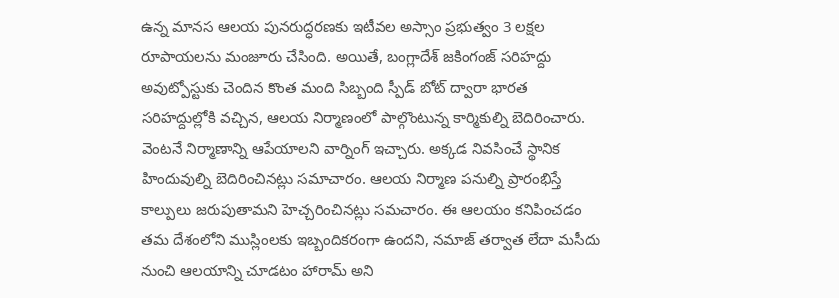ఉన్న మానస ఆలయ పునరుద్ధరణకు ఇటీవల అస్సాం ప్రభుత్వం 3 లక్షల రూపాయలను మంజూరు చేసింది. అయితే, బంగ్లాదేశ్ జకింగంజ్ సరిహద్దు అవుట్పోస్టుకు చెందిన కొంత మంది సిబ్బంది స్పీడ్ బోట్ ద్వారా భారత సరిహద్దుల్లోకి వచ్చిన, ఆలయ నిర్మాణంలో పాల్గొంటున్న కార్మికుల్ని బెదిరించారు. వెంటనే నిర్మాణాన్ని ఆపేయాలని వార్నింగ్ ఇచ్చారు. అక్కడ నివసించే స్థానిక హిందువుల్ని బెదిరించినట్లు సమాచారం. ఆలయ నిర్మాణ పనుల్ని ప్రారంభిస్తే కాల్పులు జరుపుతామని హెచ్చరించినట్లు సమచారం. ఈ ఆలయం కనిపించడం తమ దేశంలోని ముస్లింలకు ఇబ్బందికరంగా ఉందని, నమాజ్ తర్వాత లేదా మసీదు నుంచి ఆలయాన్ని చూడటం హారామ్ అని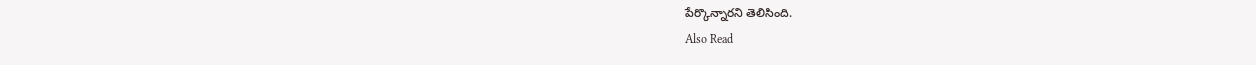పేర్కొన్నారని తెలిసింది.
Also Read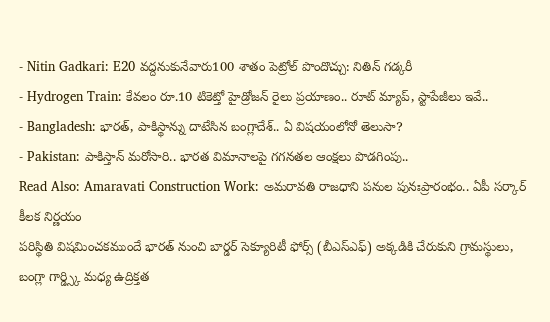- Nitin Gadkari: E20 వద్దనుకునేవారు100 శాతం పెట్రోల్ పొందొచ్చు: నితిన్ గడ్కరీ
- Hydrogen Train: కేవలం రూ.10 టికెట్తో హైడ్రోజన్ రైలు ప్రయాణం.. రూట్ మ్యాప్, స్టాపేజీలు ఇవే..
- Bangladesh: భారత్, పాకిస్థాన్ను దాటేసిన బంగ్లాదేశ్.. ఏ విషయంలోనో తెలుసా?
- Pakistan: పాకిస్తాన్ మరోసారి.. భారత విమానాలపై గగనతల ఆంక్షలు పొడగింపు..
Read Also: Amaravati Construction Work: అమరావతి రాజధాని పనుల పునఃప్రారంభం.. ఏపీ సర్కార్ కీలక నిర్ణయం
పరిస్థితి విషమించకముందే భారత్ నుంచి బార్డర్ సెక్యూరిటీ ఫోర్స్ (బీఎస్ఎఫ్) అక్కడికి చేరుకుని గ్రామస్థులు, బంగ్లా గార్డ్స్కి మధ్య ఉద్రిక్తత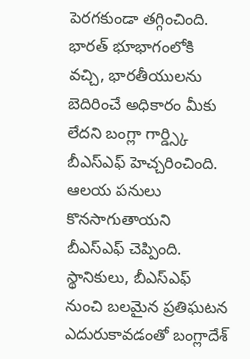పెరగకుండా తగ్గించింది. భారత్ భూభాగంలోకి వచ్చి, భారతీయులను బెదిరించే అధికారం మీకు లేదని బంగ్లా గార్డ్స్కి బీఎస్ఎఫ్ హెచ్చరించింది. ఆలయ పనులు కొనసాగుతాయని బీఎస్ఎఫ్ చెప్పింది. స్థానికులు, బీఎస్ఎఫ్ నుంచి బలమైన ప్రతిఘటన ఎదురుకావడంతో బంగ్లాదేశ్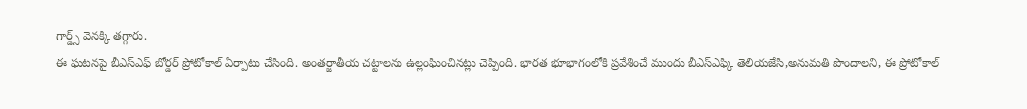గార్డ్స్ వెనక్కి తగ్గారు.
ఈ ఘటనపై బీఎస్ఎఫ్ బోర్డర్ ప్రోటోకాల్ ఏర్పాటు చేసింది. అంతర్జాతీయ చట్టాలను ఉల్లంఘించినట్లు చెప్పింది. భారత భూభాగంలోకి ప్రవేశించే ముందు బీఎస్ఎఫ్కి తెలియజేసి,అనుమతి పొందాలని, ఈ ప్రోటోకాల్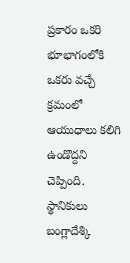ప్రకారం ఒకరి భూభాగంలోకి ఒకరు వచ్చే క్రమంలో ఆయుధాలు కలిగి ఉండొద్దని చెప్పింది. స్థానికులు బంగ్లాదేశ్కి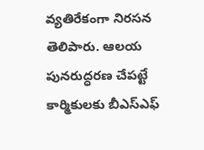వ్యతిరేకంగా నిరసన తెలిపారు. ఆలయ పునరుద్ధరణ చేపట్టే కార్మికులకు బీఎస్ఎఫ్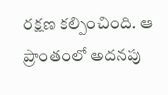రక్షణ కల్పించింది. ఆ ప్రాంతంలో అదనపు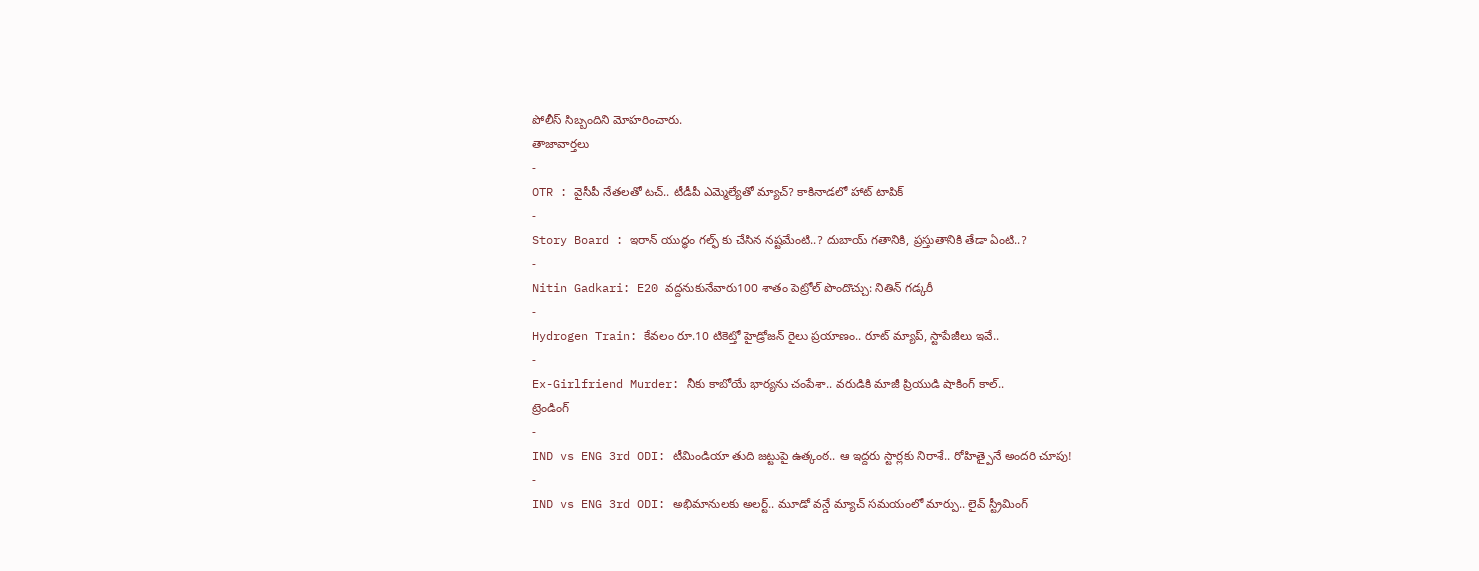పోలీస్ సిబ్బందిని మోహరించారు.
తాజావార్తలు
-
OTR : వైసీపీ నేతలతో టచ్.. టీడీపీ ఎమ్మెల్యేతో మ్యాచ్? కాకినాడలో హాట్ టాపిక్
-
Story Board : ఇరాన్ యుద్ధం గల్ఫ్ కు చేసిన నష్టమేంటి..? దుబాయ్ గతానికి, ప్రస్తుతానికి తేడా ఏంటి..?
-
Nitin Gadkari: E20 వద్దనుకునేవారు100 శాతం పెట్రోల్ పొందొచ్చు: నితిన్ గడ్కరీ
-
Hydrogen Train: కేవలం రూ.10 టికెట్తో హైడ్రోజన్ రైలు ప్రయాణం.. రూట్ మ్యాప్, స్టాపేజీలు ఇవే..
-
Ex-Girlfriend Murder: నీకు కాబోయే భార్యను చంపేశా.. వరుడికి మాజీ ప్రియుడి షాకింగ్ కాల్..
ట్రెండింగ్
-
IND vs ENG 3rd ODI: టీమిండియా తుది జట్టుపై ఉత్కంఠ.. ఆ ఇద్దరు స్టార్లకు నిరాశే.. రోహిత్పైనే అందరి చూపు!
-
IND vs ENG 3rd ODI: అభిమానులకు అలర్ట్.. మూడో వన్డే మ్యాచ్ సమయంలో మార్పు.. లైవ్ స్ట్రీమింగ్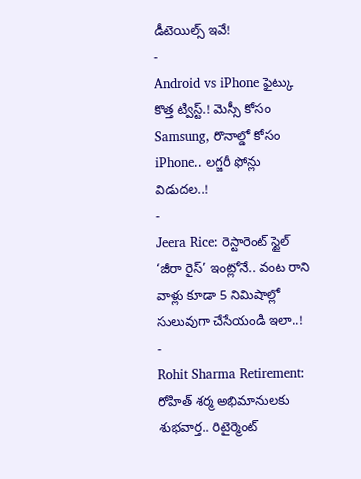డీటెయిల్స్ ఇవే!
-
Android vs iPhone ఫైట్కు కొత్త ట్విస్ట్.! మెస్సీ కోసం Samsung, రొనాల్డో కోసం iPhone.. లగ్జరీ ఫోన్లు విడుదల..!
-
Jeera Rice: రెస్టారెంట్ స్టైల్ ‘జీరా రైస్’ ఇంట్లోనే.. వంట రాని వాళ్లు కూడా 5 నిమిషాల్లో సులువుగా చేసేయండి ఇలా..!
-
Rohit Sharma Retirement: రోహిత్ శర్మ అభిమానులకు శుభవార్త.. రిటైర్మెంట్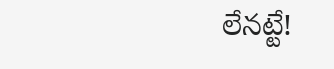లేనట్టే!